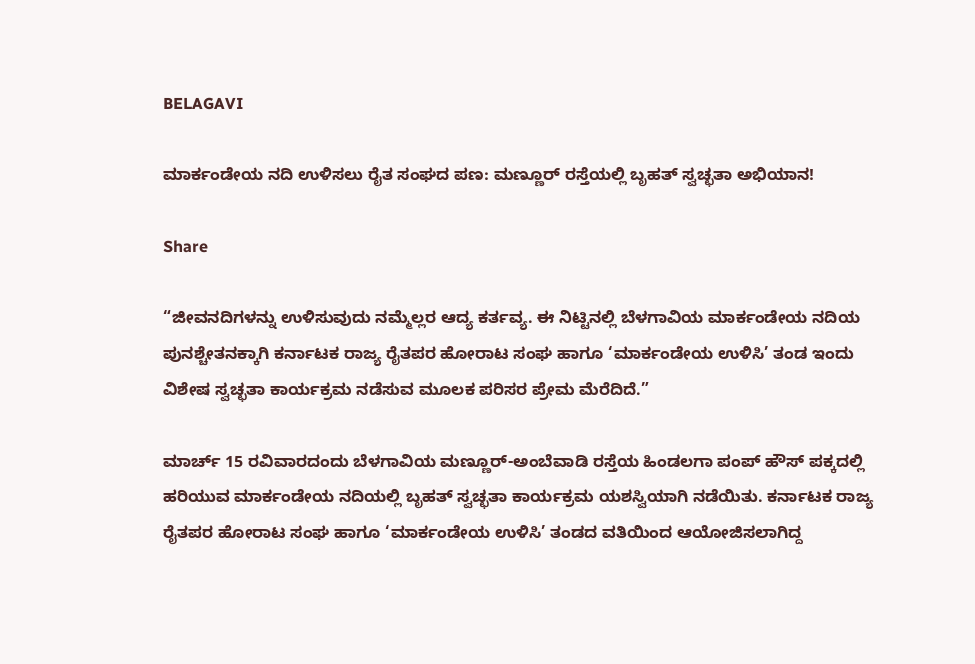BELAGAVI

ಮಾರ್ಕಂಡೇಯ ನದಿ ಉಳಿಸಲು ರೈತ ಸಂಘದ ಪಣ: ಮಣ್ಣೂರ್ ರಸ್ತೆಯಲ್ಲಿ ಬೃಹತ್ ಸ್ವಚ್ಛತಾ ಅಭಿಯಾನ!

Share

“ಜೀವನದಿಗಳನ್ನು ಉಳಿಸುವುದು ನಮ್ಮೆಲ್ಲರ ಆದ್ಯ ಕರ್ತವ್ಯ. ಈ ನಿಟ್ಟಿನಲ್ಲಿ ಬೆಳಗಾವಿಯ ಮಾರ್ಕಂಡೇಯ ನದಿಯ ಪುನಶ್ಚೇತನಕ್ಕಾಗಿ ಕರ್ನಾಟಕ ರಾಜ್ಯ ರೈತಪರ ಹೋರಾಟ ಸಂಘ ಹಾಗೂ ‘ಮಾರ್ಕಂಡೇಯ ಉಳಿಸಿ’ ತಂಡ ಇಂದು ವಿಶೇಷ ಸ್ವಚ್ಛತಾ ಕಾರ್ಯಕ್ರಮ ನಡೆಸುವ ಮೂಲಕ ಪರಿಸರ ಪ್ರೇಮ ಮೆರೆದಿದೆ.”

ಮಾರ್ಚ್ 15 ರವಿವಾರದಂದು ಬೆಳಗಾವಿಯ ಮಣ್ಣೂರ್-ಅಂಬೆವಾಡಿ ರಸ್ತೆಯ ಹಿಂಡಲಗಾ ಪಂಪ್ ಹೌಸ್ ಪಕ್ಕದಲ್ಲಿ ಹರಿಯುವ ಮಾರ್ಕಂಡೇಯ ನದಿಯಲ್ಲಿ ಬೃಹತ್ ಸ್ವಚ್ಛತಾ ಕಾರ್ಯಕ್ರಮ ಯಶಸ್ವಿಯಾಗಿ ನಡೆಯಿತು. ಕರ್ನಾಟಕ ರಾಜ್ಯ ರೈತಪರ ಹೋರಾಟ ಸಂಘ ಹಾಗೂ ‘ಮಾರ್ಕಂಡೇಯ ಉಳಿಸಿ’ ತಂಡದ ವತಿಯಿಂದ ಆಯೋಜಿಸಲಾಗಿದ್ದ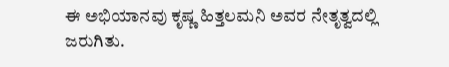ಈ ಅಭಿಯಾನವು ಕೃಷ್ಣ ಹಿತ್ತಲಮನಿ ಅವರ ನೇತೃತ್ವದಲ್ಲಿ ಜರುಗಿತು.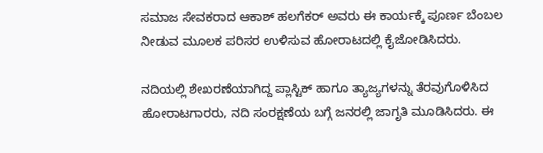ಸಮಾಜ ಸೇವಕರಾದ ಆಕಾಶ್ ಹಲಗೆಕರ್ ಅವರು ಈ ಕಾರ್ಯಕ್ಕೆ ಪೂರ್ಣ ಬೆಂಬಲ ನೀಡುವ ಮೂಲಕ ಪರಿಸರ ಉಳಿಸುವ ಹೋರಾಟದಲ್ಲಿ ಕೈಜೋಡಿಸಿದರು.

ನದಿಯಲ್ಲಿ ಶೇಖರಣೆಯಾಗಿದ್ದ ಪ್ಲಾಸ್ಟಿಕ್ ಹಾಗೂ ತ್ಯಾಜ್ಯಗಳನ್ನು ತೆರವುಗೊಳಿಸಿದ ಹೋರಾಟಗಾರರು, ನದಿ ಸಂರಕ್ಷಣೆಯ ಬಗ್ಗೆ ಜನರಲ್ಲಿ ಜಾಗೃತಿ ಮೂಡಿಸಿದರು. ಈ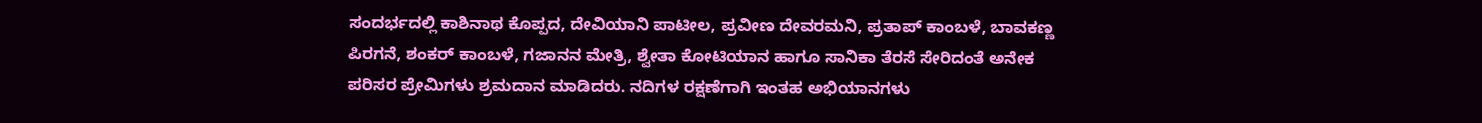ಸಂದರ್ಭದಲ್ಲಿ ಕಾಶಿನಾಥ ಕೊಪ್ಪದ, ದೇವಿಯಾನಿ ಪಾಟೀಲ, ಪ್ರವೀಣ ದೇವರಮನಿ, ಪ್ರತಾಪ್ ಕಾಂಬಳೆ, ಬಾವಕಣ್ಣ ಪಿರಗನೆ, ಶಂಕರ್ ಕಾಂಬಳೆ, ಗಜಾನನ ಮೇತ್ರಿ, ಶ್ವೇತಾ ಕೋಟಿಯಾನ ಹಾಗೂ ಸಾನಿಕಾ ತೆರಸೆ ಸೇರಿದಂತೆ ಅನೇಕ ಪರಿಸರ ಪ್ರೇಮಿಗಳು ಶ್ರಮದಾನ ಮಾಡಿದರು. ನದಿಗಳ ರಕ್ಷಣೆಗಾಗಿ ಇಂತಹ ಅಭಿಯಾನಗಳು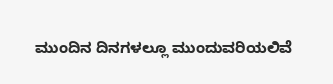ಮುಂದಿನ ದಿನಗಳಲ್ಲೂ ಮುಂದುವರಿಯಲಿವೆ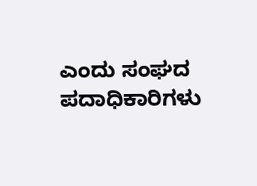ಎಂದು ಸಂಘದ ಪದಾಧಿಕಾರಿಗಳು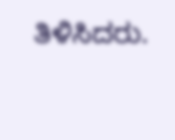ತಿಳಿಸಿದರು.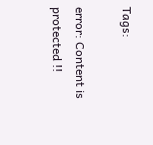Tags:

error: Content is protected !!